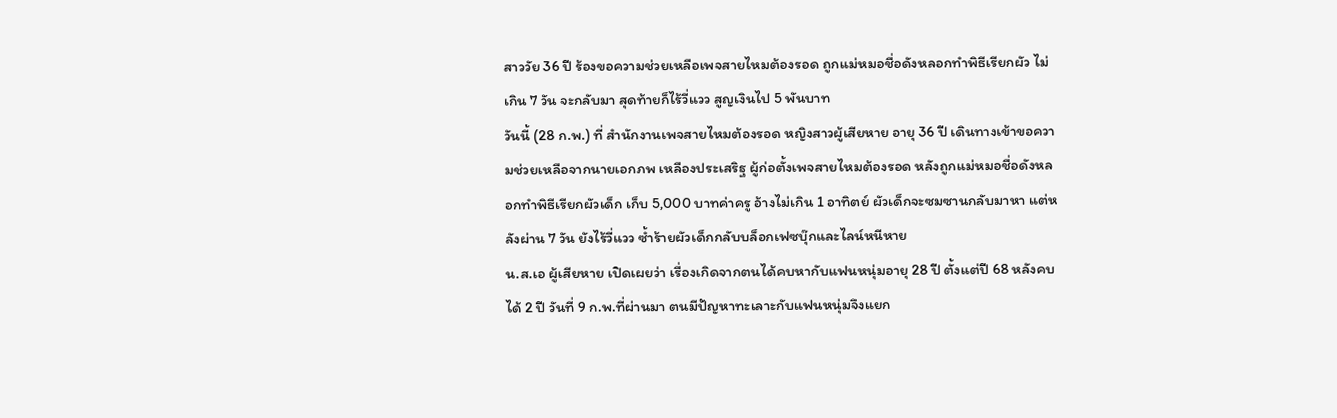สาววัย 36 ปี ร้องขอความช่วยเหลือเพจสายไหมต้องรอด ถูกแม่หมอชื่อดังหลอกทำพิธีเรียกผัว ไม่เกิน 7 วัน จะกลับมา สุดท้ายก็ไร้วี่แวว สูญเงินไป 5 พันบาท
วันนี้ (28 ก.พ.) ที่ สำนักงานเพจสายไหมต้องรอด หญิงสาวผู้เสียหาย อายุ 36 ปี เดินทางเข้าขอความช่วยเหลือจากนายเอกภพ เหลืองประเสริฐ ผู้ก่อตั้งเพจสายไหมต้องรอด หลังถูกแม่หมอชื่อดังหลอกทำพิธีเรียกผัวเด็ก เก็บ 5,000 บาทค่าครู อ้างไม่เกิน 1 อาทิตย์ ผัวเด็กจะซมซานกลับมาหา แต่หลังผ่าน 7 วัน ยังไร้วี่แวว ซ้ำร้ายผัวเด็กกลับบล็อกเฟซบุ๊กและไลน์หนีหาย
น.ส.เอ ผู้เสียหาย เปิดเผยว่า เรื่องเกิดจากตนได้คบหากับแฟนหนุ่มอายุ 28 ปี ตั้งแต่ปี 68 หลังคบได้ 2 ปี วันที่ 9 ก.พ.ที่ผ่านมา ตนมีปัญหาทะเลาะกับแฟนหนุ่มจึงแยก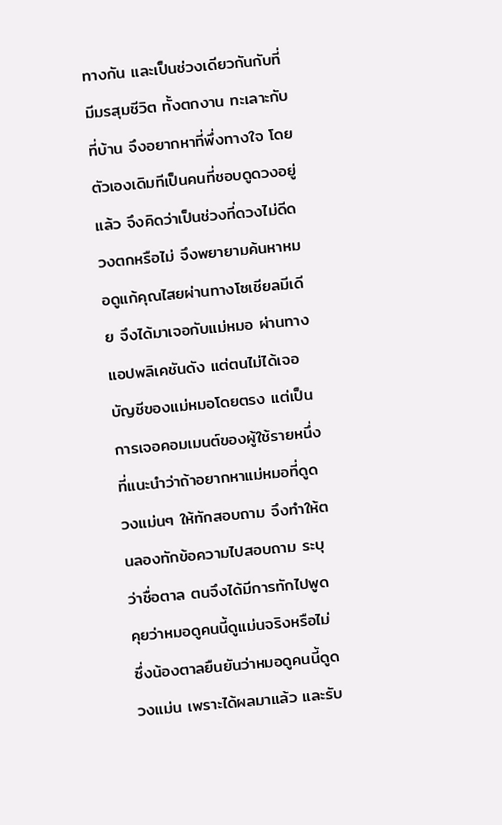ทางกัน และเป็นช่วงเดียวกันกับที่มีมรสุมชีวิต ทั้งตกงาน ทะเลาะกับที่บ้าน จึงอยากหาที่พึ่งทางใจ โดยตัวเองเดิมทีเป็นคนที่ชอบดูดวงอยู่แล้ว จึงคิดว่าเป็นช่วงที่ดวงไม่ดีดวงตกหรือไม่ จึงพยายามค้นหาหมอดูแก้คุณไสยผ่านทางโซเชียลมีเดีย จึงได้มาเจอกับแม่หมอ ผ่านทางแอปพลิเคชันดัง แต่ตนไม่ได้เจอบัญชีของแม่หมอโดยตรง แต่เป็นการเจอคอมเมนต์ของผู้ใช้รายหนึ่งที่แนะนำว่าถ้าอยากหาแม่หมอที่ดูดวงแม่นๆ ให้ทักสอบถาม จึงทำให้ตนลองทักข้อความไปสอบถาม ระบุว่าชื่อตาล ตนจึงได้มีการทักไปพูดคุยว่าหมอดูคนนี้ดูแม่นจริงหรือไม่ ซึ่งน้องตาลยืนยันว่าหมอดูคนนี้ดูดวงแม่น เพราะได้ผลมาแล้ว และรับ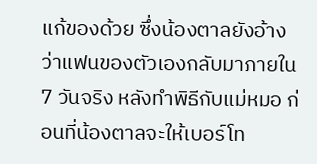แก้ของด้วย ซึ่งน้องตาลยังอ้างว่าแฟนของตัวเองกลับมาภายใน 7 วันจริง หลังทำพิธีกับแม่หมอ ก่อนที่น้องตาลจะให้เบอร์โท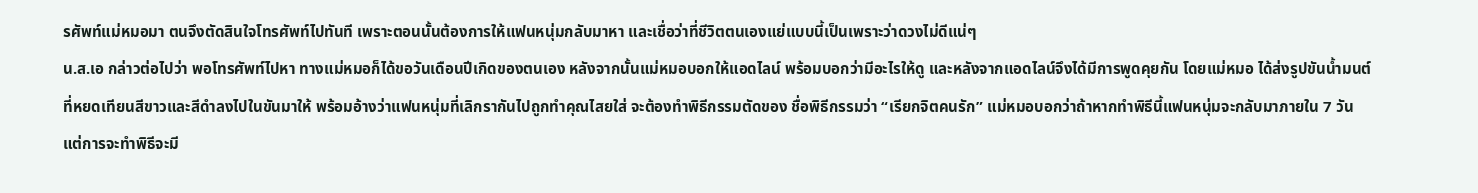รศัพท์แม่หมอมา ตนจึงตัดสินใจโทรศัพท์ไปทันที เพราะตอนนั้นต้องการให้แฟนหนุ่มกลับมาหา และเชื่อว่าที่ชีวิตตนเองแย่แบบนี้เป็นเพราะว่าดวงไม่ดีแน่ๆ
น.ส.เอ กล่าวต่อไปว่า พอโทรศัพท์ไปหา ทางแม่หมอก็ได้ขอวันเดือนปีเกิดของตนเอง หลังจากนั้นแม่หมอบอกให้แอดไลน์ พร้อมบอกว่ามีอะไรให้ดู และหลังจากแอดไลน์จึงได้มีการพูดคุยกัน โดยแม่หมอ ได้ส่งรูปขันน้ำมนต์ที่หยดเทียนสีขาวและสีดำลงไปในขันมาให้ พร้อมอ้างว่าแฟนหนุ่มที่เลิกรากันไปถูกทำคุณไสยใส่ จะต้องทำพิธีกรรมตัดของ ชื่อพิธีกรรมว่า “เรียกจิตคนรัก” แม่หมอบอกว่าถ้าหากทำพิธีนี้แฟนหนุ่มจะกลับมาภายใน 7 วัน แต่การจะทำพิธีจะมี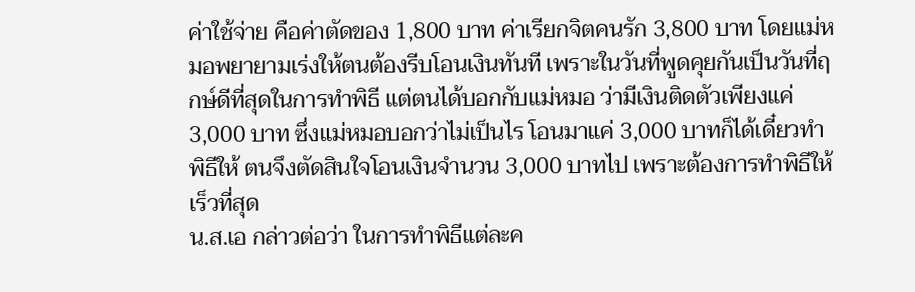ค่าใช้จ่าย คือค่าตัดของ 1,800 บาท ค่าเรียกจิตคนรัก 3,800 บาท โดยแม่หมอพยายามเร่งให้ตนต้องรีบโอนเงินทันที เพราะในวันที่พูดคุยกันเป็นวันที่ฤกษ์ดีที่สุดในการทำพิธี แต่ตนได้บอกกับแม่หมอ ว่ามีเงินติดตัวเพียงแค่ 3,000 บาท ซึ่งแม่หมอบอกว่าไม่เป็นไร โอนมาแค่ 3,000 บาทก็ได้เดี๋ยวทำพิธีให้ ตนจึงตัดสินใจโอนเงินจำนวน 3,000 บาทไป เพราะต้องการทำพิธีให้เร็วที่สุด
น.ส.เอ กล่าวต่อว่า ในการทำพิธีแต่ละค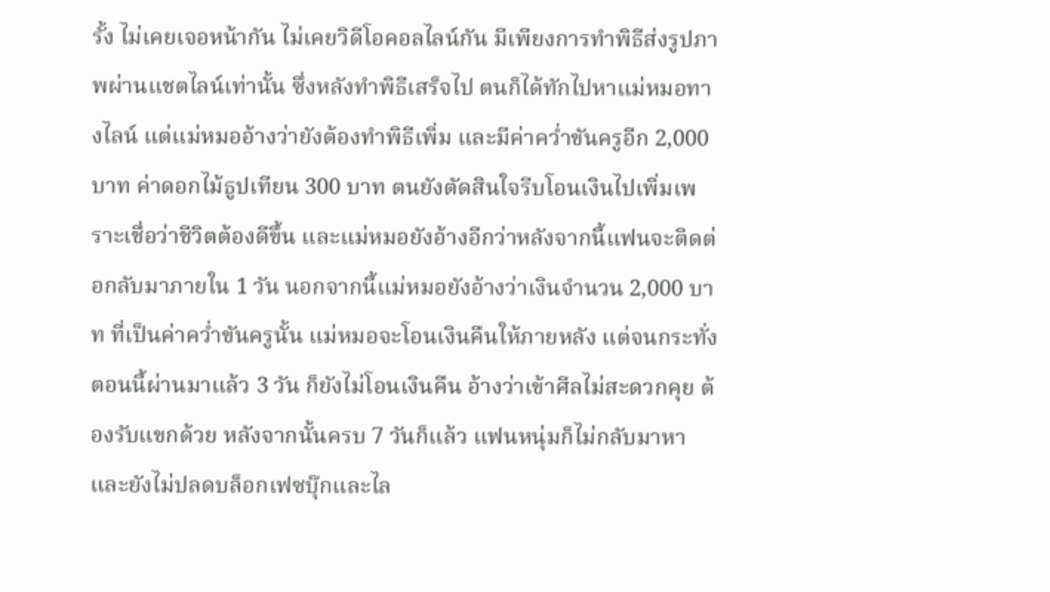รั้ง ไม่เคยเจอหน้ากัน ไม่เคยวิดีโอคอลไลน์กัน มีเพียงการทำพิธีส่งรูปภาพผ่านแชตไลน์เท่านั้น ซึ่งหลังทำพิธีเสร็จไป ตนก็ได้ทักไปหาแม่หมอทางไลน์ แต่แม่หมออ้างว่ายังต้องทำพิธีเพิ่ม และมีค่าคว่ำขันครูอีก 2,000 บาท ค่าดอกไม้ธูปเทียน 300 บาท ตนยังตัดสินใจรีบโอนเงินไปเพิ่มเพราะเชื่อว่าชีวิตต้องดีขึ้น และแม่หมอยังอ้างอีกว่าหลังจากนี้แฟนจะติดต่อกลับมาภายใน 1 วัน นอกจากนี้แม่หมอยังอ้างว่าเงินจำนวน 2,000 บาท ที่เป็นค่าคว่ำขันครูนั้น แม่หมอจะโอนเงินคืนให้ภายหลัง แต่จนกระทั่งตอนนี้ผ่านมาแล้ว 3 วัน ก็ยังไม่โอนเงินคืน อ้างว่าเข้าศีลไม่สะดวกคุย ต้องรับแขกด้วย หลังจากนั้นครบ 7 วันก็แล้ว แฟนหนุ่มก็ไม่กลับมาหา และยังไม่ปลดบล็อกเฟซบุ๊กและไล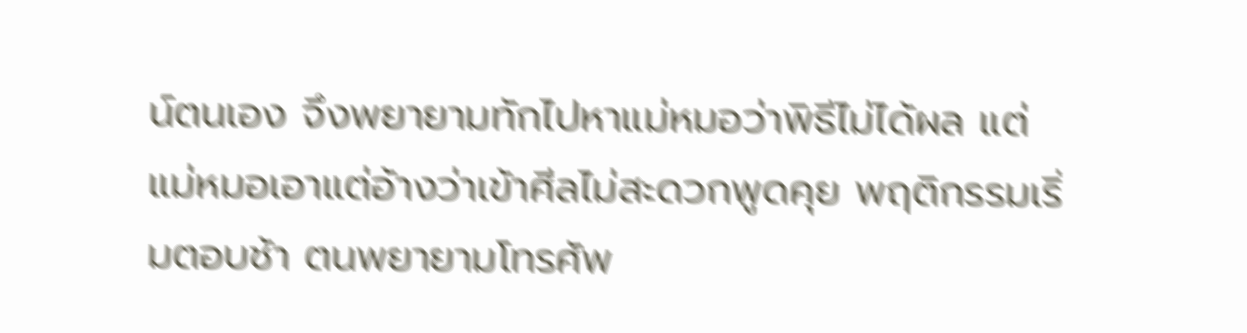น์ตนเอง จึงพยายามทักไปหาแม่หมอว่าพิธีไม่ได้ผล แต่แม่หมอเอาแต่อ้างว่าเข้าศีลไม่สะดวกพูดคุย พฤติกรรมเริ่มตอบช้า ตนพยายามโทรศัพ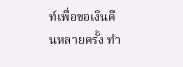ท์เพื่อขอเงินคืนหลายครั้ง ทำ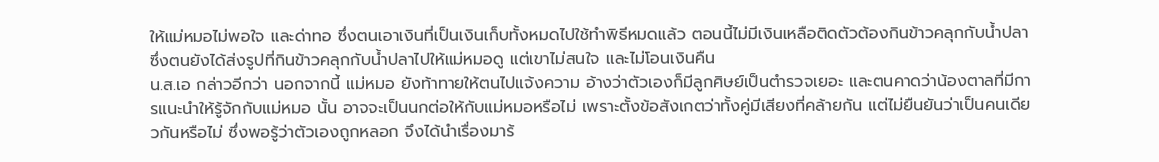ให้แม่หมอไม่พอใจ และด่าทอ ซึ่งตนเอาเงินที่เป็นเงินเก็บทั้งหมดไปใช้ทำพิธีหมดแล้ว ตอนนี้ไม่มีเงินเหลือติดตัวต้องกินข้าวคลุกกับน้ำปลา ซึ่งตนยังได้ส่งรูปที่กินข้าวคลุกกับน้ำปลาไปให้แม่หมอดู แต่เขาไม่สนใจ และไม่โอนเงินคืน
น.ส.เอ กล่าวอีกว่า นอกจากนี้ แม่หมอ ยังท้าทายให้ตนไปแจ้งความ อ้างว่าตัวเองก็มีลูกศิษย์เป็นตำรวจเยอะ และตนคาดว่าน้องตาลที่มีการแนะนำให้รู้จักกับแม่หมอ นั้น อาจจะเป็นนกต่อให้กับแม่หมอหรือไม่ เพราะตั้งข้อสังเกตว่าทั้งคู่มีเสียงที่คล้ายกัน แต่ไม่ยืนยันว่าเป็นคนเดียวกันหรือไม่ ซึ่งพอรู้ว่าตัวเองถูกหลอก จึงได้นำเรื่องมาร้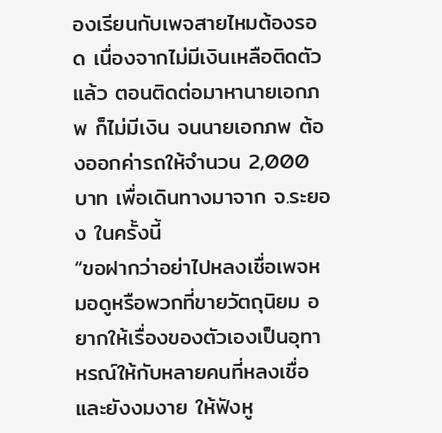องเรียนกับเพจสายไหมต้องรอด เนื่องจากไม่มีเงินเหลือติดตัวแล้ว ตอนติดต่อมาหานายเอกภพ ก็ไม่มีเงิน จนนายเอกภพ ต้องออกค่ารถให้จำนวน 2,000 บาท เพื่อเดินทางมาจาก จ.ระยอง ในครั้งนี้
“ขอฝากว่าอย่าไปหลงเชื่อเพจหมอดูหรือพวกที่ขายวัตถุนิยม อยากให้เรื่องของตัวเองเป็นอุทาหรณ์ให้กับหลายคนที่หลงเชื่อและยังงมงาย ให้ฟังหู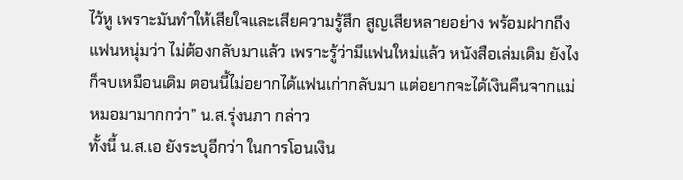ไว้หู เพราะมันทำให้เสียใจและเสียความรู้สึก สูญเสียหลายอย่าง พร้อมฝากถึงแฟนหนุ่มว่า ไม่ต้องกลับมาแล้ว เพราะรู้ว่ามีแฟนใหม่แล้ว หนังสือเล่มเดิม ยังไงก็จบเหมือนเดิม ตอนนี้ไม่อยากได้แฟนเก่ากลับมา แต่อยากจะได้เงินคืนจากแม่หมอมามากกว่า” น.ส.รุ่งนภา กล่าว
ทั้งนี้ น.ส.เอ ยังระบุอีกว่า ในการโอนเงิน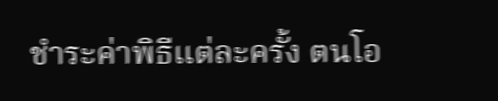ชำระค่าพิธีแต่ละครั้ง ตนโอ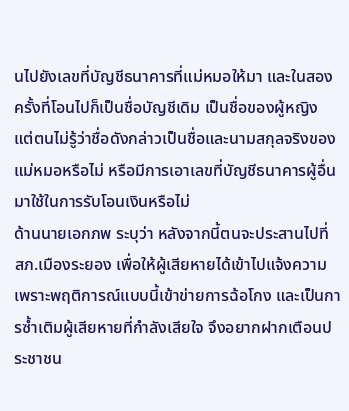นไปยังเลขที่บัญชีธนาคารที่แม่หมอให้มา และในสองครั้งที่โอนไปก็เป็นชื่อบัญชีเดิม เป็นชื่อของผู้หญิง แต่ตนไม่รู้ว่าชื่อดังกล่าวเป็นชื่อและนามสกุลจริงของแม่หมอหรือไม่ หรือมีการเอาเลขที่บัญชีธนาคารผู้อื่นมาใช้ในการรับโอนเงินหรือไม่
ด้านนายเอกภพ ระบุว่า หลังจากนี้ตนจะประสานไปที่ สภ.เมืองระยอง เพื่อให้ผู้เสียหายได้เข้าไปแจ้งความ เพราะพฤติการณ์แบบนี้เข้าข่ายการฉ้อโกง และเป็นการซ้ำเติมผู้เสียหายที่กำลังเสียใจ จึงอยากฝากเตือนประชาชน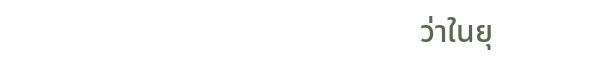ว่าในยุ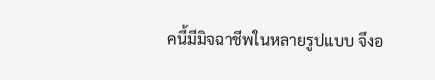คนี้มีมิจฉาชีพในหลายรูปแบบ จึงอ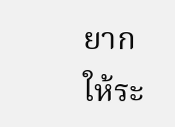ยากให้ระ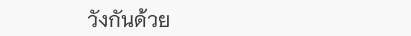วังกันด้วย